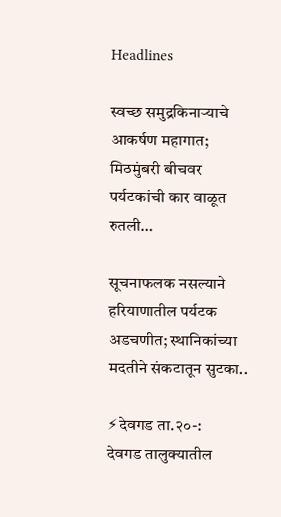Headlines

स्वच्छ समुद्रकिनाऱ्याचे आकर्षण महागात; मिठमुंबरी बीचवर पर्यटकांची कार वाळूत रुतली…

सूचनाफलक नसल्याने हरियाणातील पर्यटक अडचणीत; स्थानिकांच्या मदतीने संकटातून सुटका..

⚡देवगड ता.२०-:
देवगड तालुक्यातील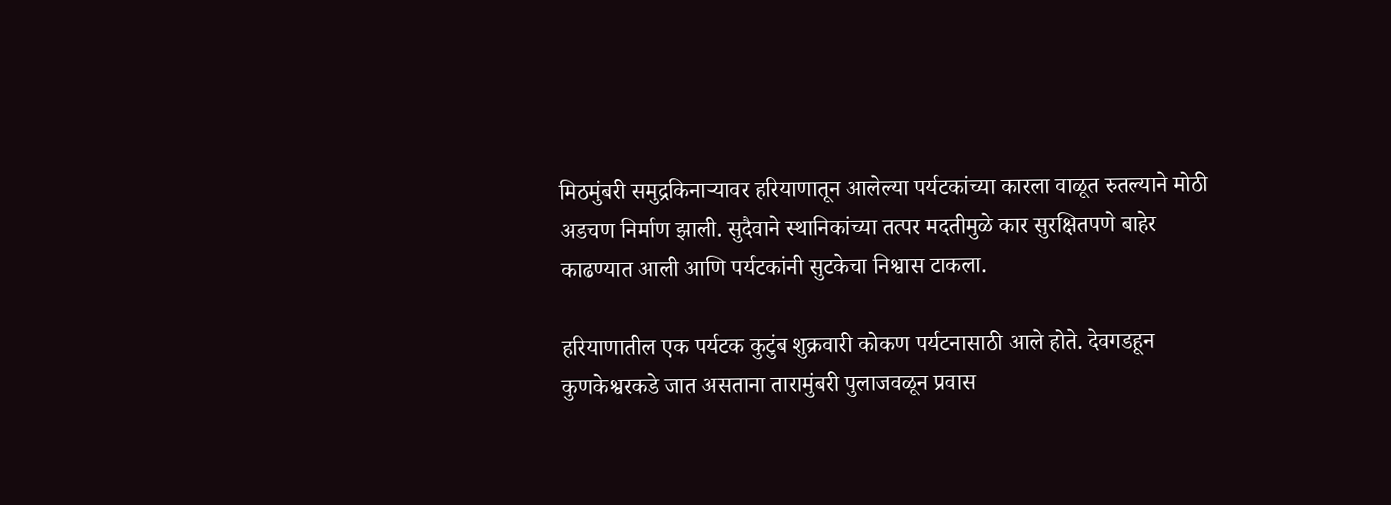मिठमुंबरी समुद्रकिनाऱ्यावर हरियाणातून आलेल्या पर्यटकांच्या कारला वाळूत रुतल्याने मोठी अडचण निर्माण झाली. सुदैवाने स्थानिकांच्या तत्पर मदतीमुळे कार सुरक्षितपणे बाहेर काढण्यात आली आणि पर्यटकांनी सुटकेचा निश्वास टाकला.

हरियाणातील एक पर्यटक कुटुंब शुक्रवारी कोकण पर्यटनासाठी आले होते. देवगडहून कुणकेश्वरकडे जात असताना तारामुंबरी पुलाजवळून प्रवास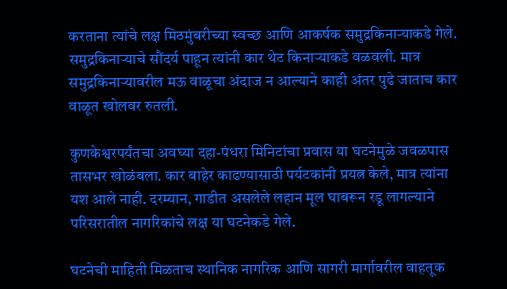करताना त्यांचे लक्ष मिठमुंबरीच्या स्वच्छ आणि आकर्षक समुद्रकिनाऱ्याकडे गेले. समुद्रकिनाऱ्याचे सौंदर्य पाहून त्यांनी कार थेट किनाऱ्याकडे वळवली. मात्र समुद्रकिनाऱ्यावरील मऊ वाळूचा अंदाज न आल्याने काही अंतर पुढे जाताच कार वाळूत खोलवर रुतली.

कुणकेश्वरपर्यंतचा अवघ्या दहा-पंधरा मिनिटांचा प्रवास या घटनेमुळे जवळपास तासभर खोळंबला. कार बाहेर काढण्यासाठी पर्यटकांनी प्रयत्न केले, मात्र त्यांना यश आले नाही. दरम्यान, गाडीत असलेले लहान मूल घाबरून रडू लागल्याने परिसरातील नागरिकांचे लक्ष या घटनेकडे गेले.

घटनेची माहिती मिळताच स्थानिक नागरिक आणि सागरी मार्गावरील वाहतूक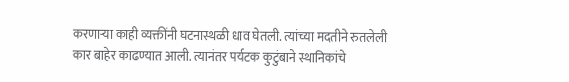करणाऱ्या काही व्यक्तींनी घटनास्थळी धाव घेतली. त्यांच्या मदतीने रुतलेली कार बाहेर काढण्यात आली. त्यानंतर पर्यटक कुटुंबाने स्थानिकांचे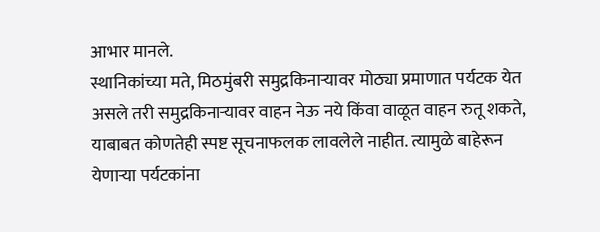आभार मानले.
स्थानिकांच्या मते, मिठमुंबरी समुद्रकिनाऱ्यावर मोठ्या प्रमाणात पर्यटक येत असले तरी समुद्रकिनाऱ्यावर वाहन नेऊ नये किंवा वाळूत वाहन रुतू शकते, याबाबत कोणतेही स्पष्ट सूचनाफलक लावलेले नाहीत. त्यामुळे बाहेरून येणाऱ्या पर्यटकांना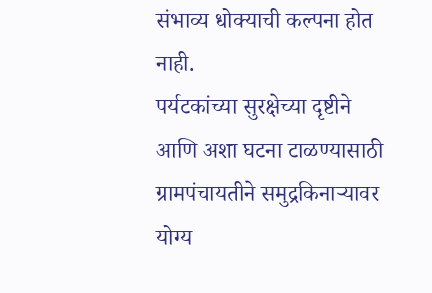संभाव्य धोक्याची कल्पना होत नाही.
पर्यटकांच्या सुरक्षेच्या दृष्टीने आणि अशा घटना टाळण्यासाठी ग्रामपंचायतीने समुद्रकिनाऱ्यावर योग्य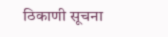ठिकाणी सूचना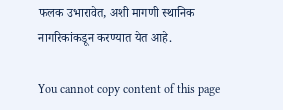फलक उभारावेत, अशी मागणी स्थानिक नागरिकांकडून करण्यात येत आहे.

You cannot copy content of this page